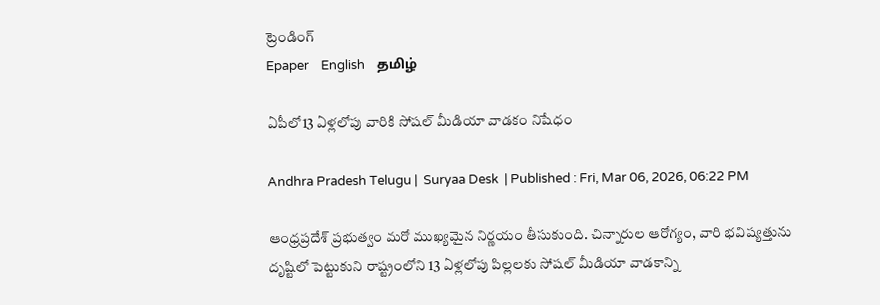ట్రెండింగ్
Epaper    English    தமிழ்

ఏపీలో13 ఏళ్లలోపు వారికి సోషల్ మీడియా వాడకం నిషేధం

Andhra Pradesh Telugu |  Suryaa Desk  | Published : Fri, Mar 06, 2026, 06:22 PM

ఆంధ్రప్రదేశ్ ప్రభుత్వం మరో ముఖ్యమైన నిర్ణయం తీసుకుంది. చిన్నారుల ఆరోగ్యం, వారి భవిష్యత్తును దృష్టిలో పెట్టుకుని రాష్ట్రంలోని 13 ఏళ్లలోపు పిల్లలకు సోషల్ మీడియా వాడకాన్ని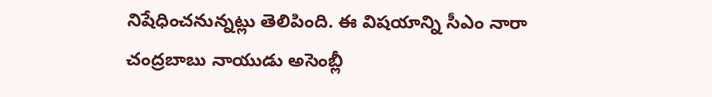నిషేధించనున్నట్లు తెలిపింది. ఈ విషయాన్ని సీఎం నారా చంద్రబాబు నాయుడు అసెంబ్లీ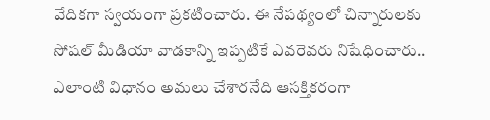వేదికగా స్వయంగా ప్రకటించారు. ఈ నేపథ్యంలో చిన్నారులకు సోషల్ మీడియా వాడకాన్ని ఇప్పటికే ఎవరెవరు నిషేధించారు.. ఎలాంటి విధానం అమలు చేశారనేది ఆసక్తికరంగా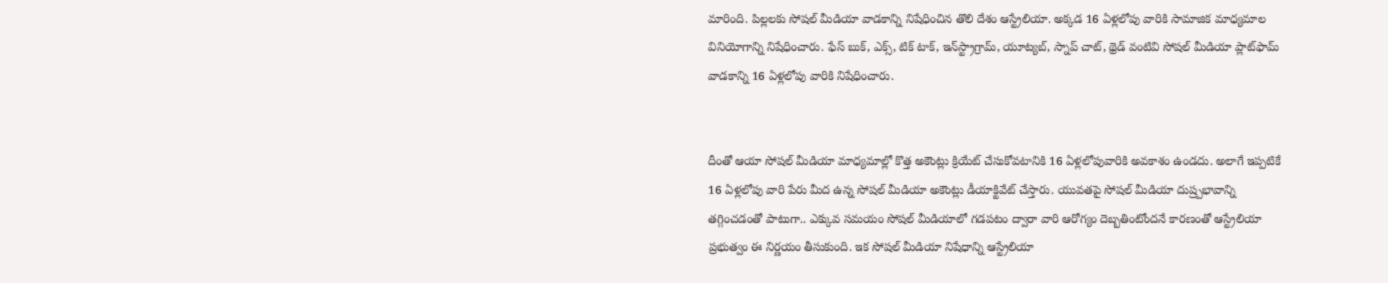మారింది. పిల్లలకు సోషల్ మీడియా వాడకాన్ని నిషేధించిన తొలి దేశం ఆస్ట్రేలియా. అక్కడ 16 ఏళ్లలోపు వారికి సామాజిక మాధ్యమాల వినియోగాన్ని నిషేధించారు. ఫేస్ బుక్, ఎక్స్, టిక్ టాక్, ఇన్‌స్ట్రాగ్రామ్, యూట్యబ్, స్నాప్ చాట్, థ్రెడ్ వంటివి సోషల్ మీడియా ప్లాట్‌ఫామ్ వాడకాన్ని 16 ఏళ్లలోపు వారికి నిషేధించారు.


దీంతో ఆయా సోషల్ మీడియా మాధ్యమాల్లో కొత్త అకౌంట్లు క్రియేట్ చేసుకోవటానికి 16 ఏళ్లలోపువారికి అవకాశం ఉండదు. అలాగే ఇప్పటికే 16 ఏళ్లలోపు వారి పేరు మీద ఉన్న సోషల్ మీడియా అకౌంట్లు డీయాక్టివేట్ చేస్తారు. యువతపై సోషల్ మీడియా దుష్ర్పభావాన్ని తగ్గించడంతో పాటుగా.. ఎక్కువ సమయం సోషల్ మీడియాలో గడపటం ద్వారా వారి ఆరోగ్యం దెబ్బతింటోందనే కారణంతో ఆస్ట్రేలియా ప్రభుత్వం ఈ నిర్ణయం తీసుకుంది. ఇక సోషల్ మీడియా నిషేధాన్ని ఆస్ట్రేలియా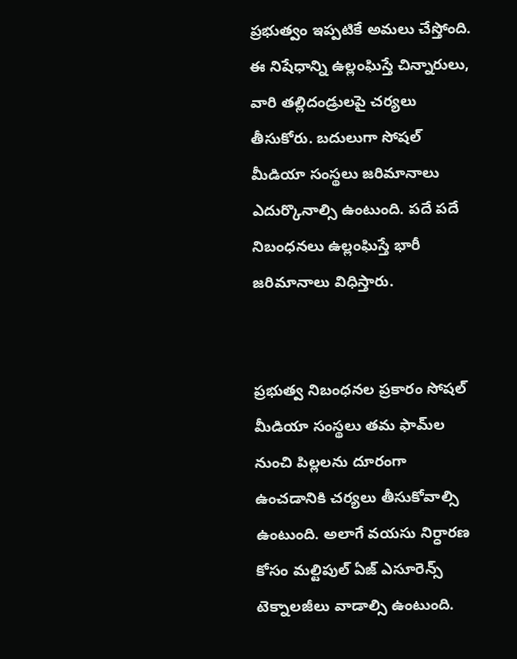ప్రభుత్వం ఇప్పటికే అమలు చేస్తోంది. ఈ నిషేధాన్ని ఉల్లంఘిస్తే చిన్నారులు, వారి తల్లిదండ్రులపై చర్యలు తీసుకోరు. బదులుగా సోషల్ మీడియా సంస్థలు జరిమానాలు ఎదుర్కొనాల్సి ఉంటుంది. పదే పదే నిబంధనలు ఉల్లంఘిస్తే భారీ జరిమానాలు విధిస్తారు.


ప్రభుత్వ నిబంధనల ప్రకారం సోషల్ మీడియా సంస్థలు తమ ఫామ్‌ల నుంచి పిల్లలను దూరంగా ఉంచడానికి చర్యలు తీసుకోవాల్సి ఉంటుంది. అలాగే వయసు నిర్ధారణ కోసం మల్టిపుల్ ఏజ్ ఎసూరెన్స్ టెక్నాలజీలు వాడాల్సి ఉంటుంది.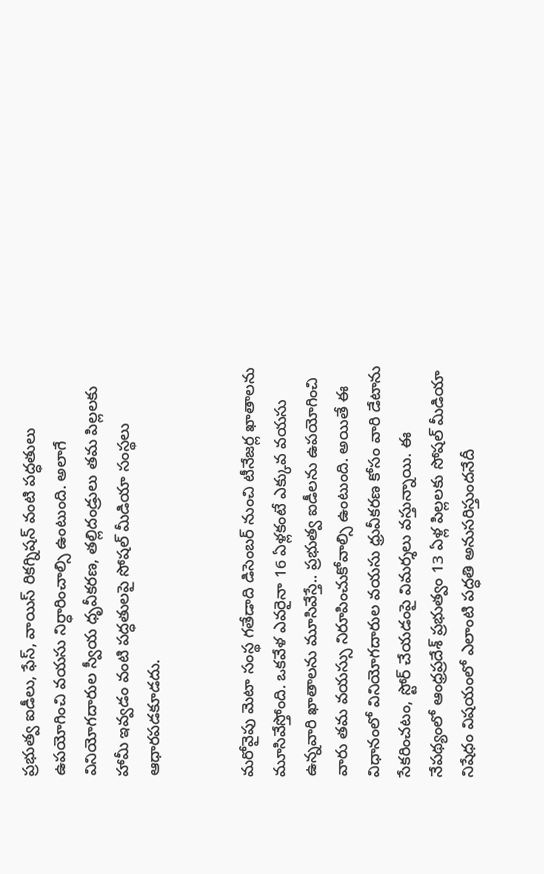ప్రభుత్వ ఐడీలు, ఫేస్, వాయిస్ రికగ్నిషన్ వంటి పద్ధతులు ఉపయోగించి వయసు నిర్ధారించాల్సి ఉంటుంది. అలాగే వినియోగదారుల స్వీయ ధృవీకరణ, తల్లిదండ్రులు తమ పిల్లలకు హామీ ఇవ్వడం వంటి పద్ధతులపై సోషల్ మీడియా సంస్థలు ఆధారపడకూడదు.


మరోవైపు మెటా సంస్థ గతేడాది డిసెంబర్ నుంచి టీనేజర్ల ఖాతాలను మూసివేస్తోంది. ఒకవేళ ఎవరైనా 16 ఏళ్లకంటే ఎక్కువ వయసు ఉన్నవారి ఖాతాలను మూసివేస్తే.. ప్రభుత్వ ఐడీలను ఉపయోగించి వారు తమ వయస్సు నిరూపించుకోవాల్సి ఉంటుంది. అయితే ఈ విధానంలో వినియోగదారుల వయసు ధ్రువీకరణ కోసం వారి డేటాను సేకరించటం, స్టోర్ చేయడంపై విమర్శలు వస్తున్నాయి. ఈ నేపథ్యంలో ఆంధ్రప్రదేశ్ ప్రభుత్వం 13 ఏళ్ల పిల్లలకు సోషల్ మీడియా నిషేధం విషయంలో ఎలాంటి పద్ధతి అనుసరిస్తుందనేదీ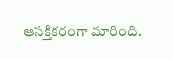ఆసక్తికరంగా మారింది.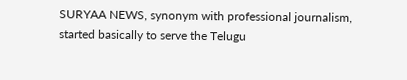SURYAA NEWS, synonym with professional journalism, started basically to serve the Telugu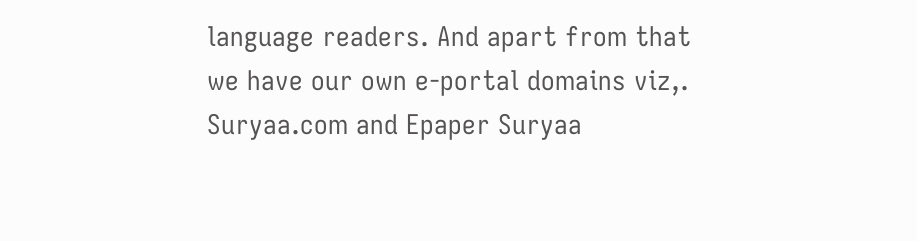language readers. And apart from that we have our own e-portal domains viz,. Suryaa.com and Epaper Suryaa